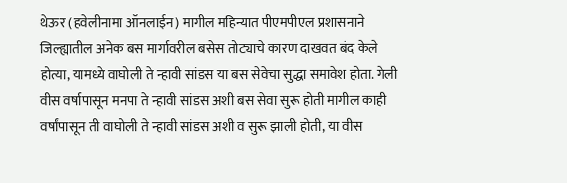थेऊर (हवेलीनामा ऑनलाईन) मागील महिन्यात पीएमपीएल प्रशासनाने जिल्ह्यातील अनेक बस मार्गावरील बसेस तोट्याचे कारण दाखवत बंद केले होत्या, यामध्ये वाघोली ते न्हावी सांडस या बस सेवेचा सुद्धा समावेश होता. गेली वीस वर्षापासून मनपा ते न्हावी सांडस अशी बस सेवा सुरू होती मागील काही वर्षांपासून ती वाघोली ते न्हावी सांडस अशी व सुरू झाली होती, या वीस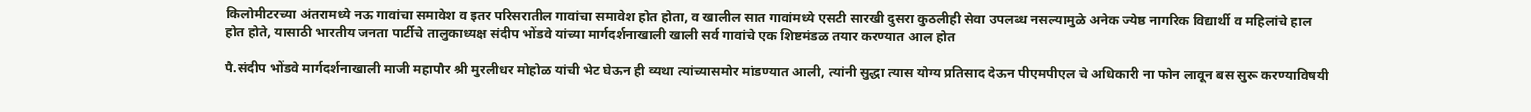किलोमीटरच्या अंतरामध्ये नऊ गावांचा समावेश व इतर परिसरातील गावांचा समावेश होत होता, व खालील सात गावांमध्ये एसटी सारखी दुसरा कुठलीही सेवा उपलब्ध नसल्यामुळे अनेक ज्येष्ठ नागरिक विद्यार्थी व महिलांचे हाल होत होते, यासाठी भारतीय जनता पार्टीचे तालुकाध्यक्ष संदीप भोंडवे यांच्या मार्गदर्शनाखाली खाली सर्व गावांचे एक शिष्टमंडळ तयार करण्यात आल होत

पै.संदीप भोंडवे मार्गदर्शनाखाली माजी महापौर श्री मुरलीधर मोहोळ यांची भेट घेऊन ही व्यथा त्यांच्यासमोर मांडण्यात आली, त्यांनी सुद्धा त्यास योग्य प्रतिसाद देऊन पीएमपीएल चे अधिकारी ना फोन लावून बस सुरू करण्याविषयी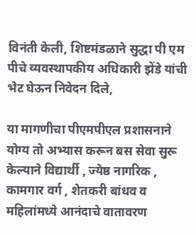विनंती केली, शिष्टमंडळाने सुद्धा पी एम पीचे व्यवस्थापकीय अधिकारी झेंडे यांची भेट घेऊन निवेदन दिले,

या मागणीचा पीएमपीएल प्रशासनाने योग्य तो अभ्यास करून बस सेवा सुरू केल्याने विद्यार्थी , ज्येष्ठ नागरिक , कामगार वर्ग , शेतकरी बांधव व महिलांमध्ये आनंदाचे वातावरण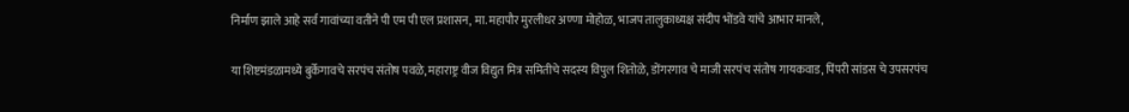निर्माण झाले आहे सर्व गावांच्या वतीने पी एम पी एल प्रशासन, मा. महापौर मुरलीधर अण्णा मोहोळ, भाजप तालुकाध्यक्ष संदीप भोंडवे यांचे आभार मानले,

या शिष्टमंडळामध्ये बुर्केगावचे सरपंच संतोष पवळे, महाराष्ट्र वीज विद्युत मित्र समितीचे सदस्य विपुल शितोळे, डोंगरगाव चे माजी सरपंच संतोष गायकवाड, पिंपरी सांडस चे उपसरपंच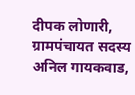दीपक लोणारी, ग्रामपंचायत सदस्य अनिल गायकवाड,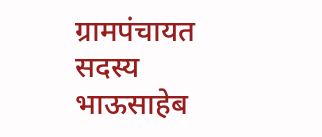ग्रामपंचायत सदस्य भाऊसाहेब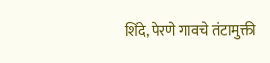शिंदे, पेरणे गावचे तंटामुक्ती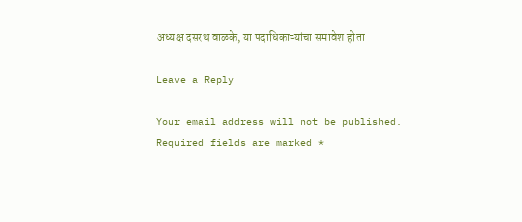अध्यक्ष दसरथ वाळके, या पदाधिकाऱ्यांचा समावेश होता

Leave a Reply

Your email address will not be published. Required fields are marked *